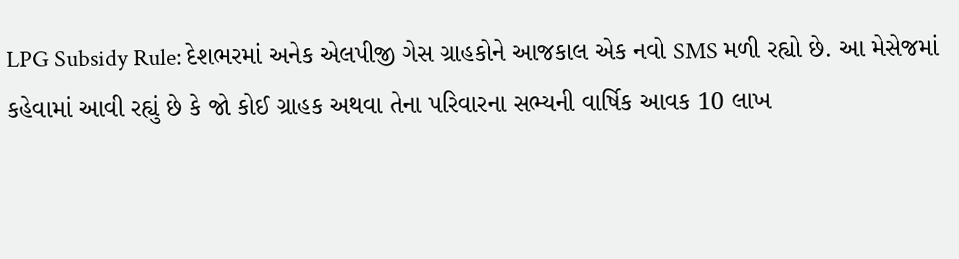LPG Subsidy Rule: દેશભરમાં અનેક એલપીજી ગેસ ગ્રાહકોને આજકાલ એક નવો SMS મળી રહ્યો છે. આ મેસેજમાં કહેવામાં આવી રહ્યું છે કે જો કોઈ ગ્રાહક અથવા તેના પરિવારના સભ્યની વાર્ષિક આવક 10 લાખ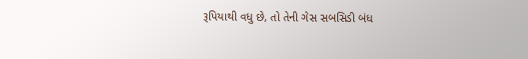રૂપિયાથી વધુ છે, તો તેની ગેસ સબસિડી બંધ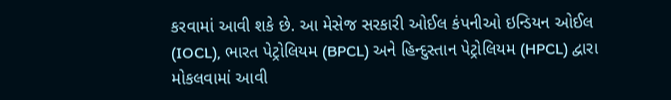કરવામાં આવી શકે છે. આ મેસેજ સરકારી ઓઈલ કંપનીઓ ઇન્ડિયન ઓઈલ (IOCL), ભારત પેટ્રોલિયમ (BPCL) અને હિન્દુસ્તાન પેટ્રોલિયમ (HPCL) દ્વારા મોકલવામાં આવી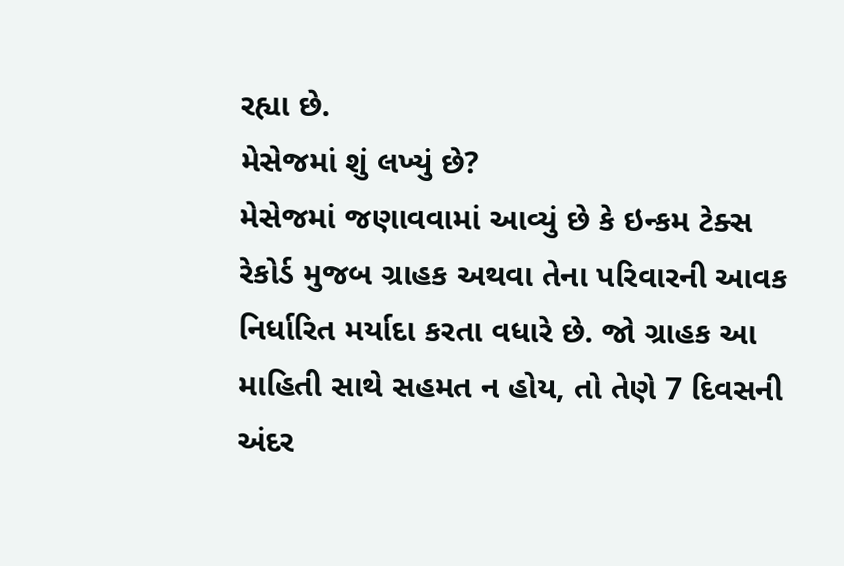રહ્યા છે.
મેસેજમાં શું લખ્યું છે?
મેસેજમાં જણાવવામાં આવ્યું છે કે ઇન્કમ ટેક્સ રેકોર્ડ મુજબ ગ્રાહક અથવા તેના પરિવારની આવક નિર્ધારિત મર્યાદા કરતા વધારે છે. જો ગ્રાહક આ માહિતી સાથે સહમત ન હોય, તો તેણે 7 દિવસની અંદર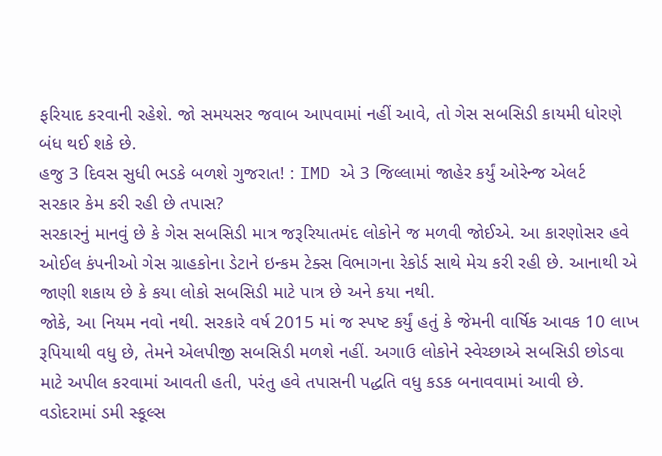ફરિયાદ કરવાની રહેશે. જો સમયસર જવાબ આપવામાં નહીં આવે, તો ગેસ સબસિડી કાયમી ધોરણે બંધ થઈ શકે છે.
હજુ 3 દિવસ સુધી ભડકે બળશે ગુજરાત! : IMD એ 3 જિલ્લામાં જાહેર કર્યું ઓરેન્જ એલર્ટ
સરકાર કેમ કરી રહી છે તપાસ?
સરકારનું માનવું છે કે ગેસ સબસિડી માત્ર જરૂરિયાતમંદ લોકોને જ મળવી જોઈએ. આ કારણોસર હવે ઓઈલ કંપનીઓ ગેસ ગ્રાહકોના ડેટાને ઇન્કમ ટેક્સ વિભાગના રેકોર્ડ સાથે મેચ કરી રહી છે. આનાથી એ જાણી શકાય છે કે કયા લોકો સબસિડી માટે પાત્ર છે અને કયા નથી.
જોકે, આ નિયમ નવો નથી. સરકારે વર્ષ 2015 માં જ સ્પષ્ટ કર્યું હતું કે જેમની વાર્ષિક આવક 10 લાખ રૂપિયાથી વધુ છે, તેમને એલપીજી સબસિડી મળશે નહીં. અગાઉ લોકોને સ્વેચ્છાએ સબસિડી છોડવા માટે અપીલ કરવામાં આવતી હતી, પરંતુ હવે તપાસની પદ્ધતિ વધુ કડક બનાવવામાં આવી છે.
વડોદરામાં ડમી સ્કૂલ્સ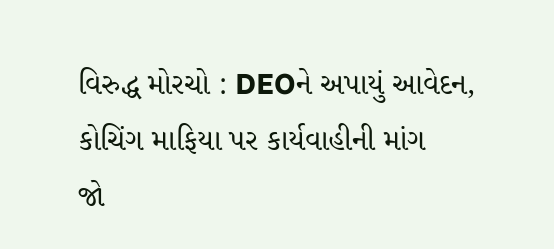વિરુદ્ધ મોરચો : DEOને અપાયું આવેદન, કોચિંગ માફિયા પર કાર્યવાહીની માંગ
જો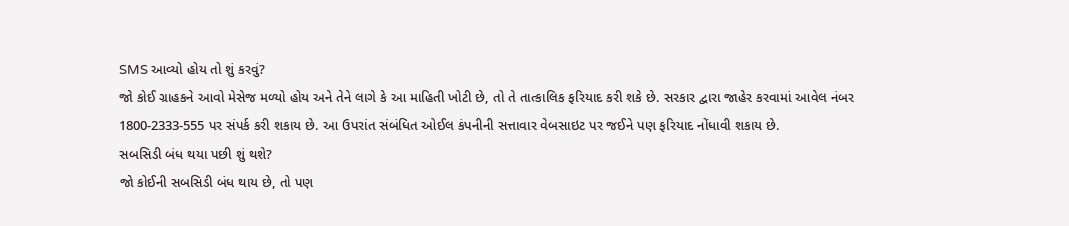SMS આવ્યો હોય તો શું કરવું?
જો કોઈ ગ્રાહકને આવો મેસેજ મળ્યો હોય અને તેને લાગે કે આ માહિતી ખોટી છે, તો તે તાત્કાલિક ફરિયાદ કરી શકે છે. સરકાર દ્વારા જાહેર કરવામાં આવેલ નંબર 1800-2333-555 પર સંપર્ક કરી શકાય છે. આ ઉપરાંત સંબંધિત ઓઈલ કંપનીની સત્તાવાર વેબસાઇટ પર જઈને પણ ફરિયાદ નોંધાવી શકાય છે.
સબસિડી બંધ થયા પછી શું થશે?
જો કોઈની સબસિડી બંધ થાય છે, તો પણ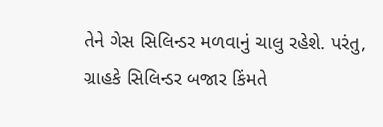તેને ગેસ સિલિન્ડર મળવાનું ચાલુ રહેશે. પરંતુ, ગ્રાહકે સિલિન્ડર બજાર કિંમતે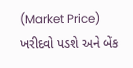(Market Price) ખરીદવો પડશે અને બેંક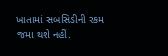ખાતામાં સબસિડીની રકમ જમા થશે નહીં.